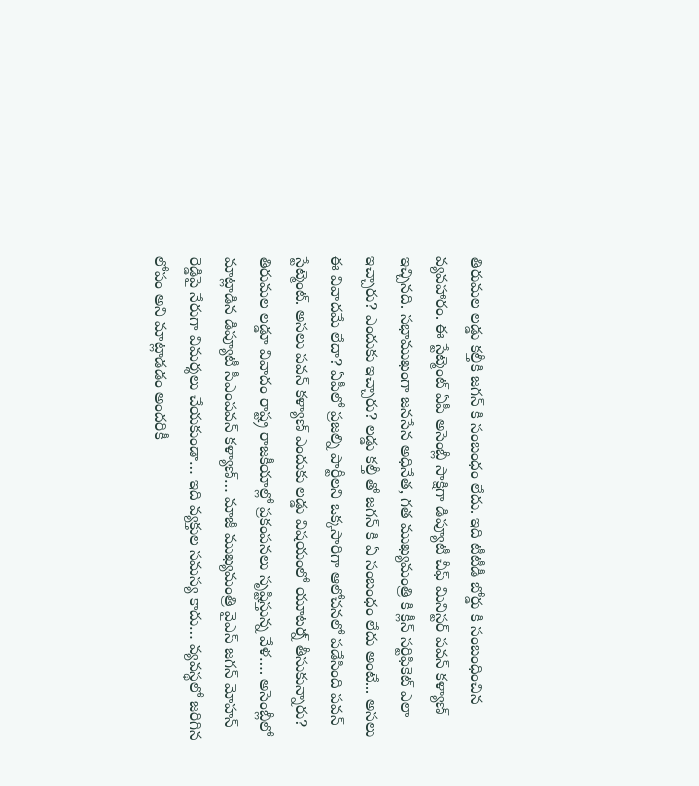తిరుమల లడ్డు కల్తీకి జగన్ కి సంబంధం లేదు. ఇది టీటీడీ బోర్డు కి సంబంధించిన వ్యవహారం. ఈ స్టేట్మెంట్ ఏపీ అసెంబ్లీ సాక్షిగా డిప్యూటీ చీఫ్ మినిస్టర్ పవన్ కళ్యాణ్ ఇచ్చినది. సభాముఖంగా జనసేన అధినేత, గత ముఖ్యమంత్రి కి క్లీన్ సర్టిఫికెట్ ఎలా ఇచ్చారు? ఎందుకు ఇచ్చారు? లడ్డు కల్తీ తో జగన్ కి ఏ సంబంధం లేదు అంటే... అసలు ఈ వివాదమే లేదా? ఏపీలో ప్రజల్ని పార్టీలని ఒక్కసారిగా ఆలోచనలో పడేసింది పవన్ స్టేట్మెంట్. అసలు పవన్ కళ్యాణ్ ఎందుకు లడ్డు విషయంలో యూటర్న్ తీసుకున్నారు?
తిరుమల లడ్డూ వివాదం రాష్ట్ర రాజకీయాల్లో ప్రకంపనలు సృష్టిస్తున్న వేళ…. అసెంబ్లీలో మాట్లాడిన డిప్యూటీ సీఎంపవన్ కళ్యాణ్… మాజీ ముఖ్యమంత్రి వైఎస్ జగన్ మోహన్ రెడ్డిపై నేరుగా విమర్శలు చేయకుండా… ఇది వ్యక్తుల సమస్య కాదు… వ్యవస్థలో జరిగిన లోపం అని మాట్లాడడం అందరికీ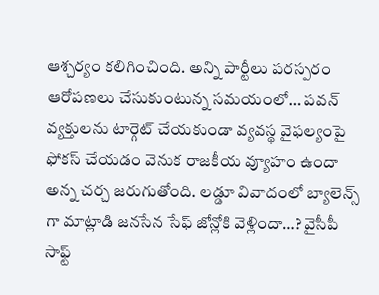ఆశ్చర్యం కలిగించింది. అన్ని పార్టీలు పరస్పరం ఆరోపణలు చేసుకుంటున్న సమయంలో… పవన్ వ్యక్తులను టార్గెట్ చేయకుండా వ్యవస్థ వైఫల్యంపై ఫోకస్ చేయడం వెనుక రాజకీయ వ్యూహం ఉందా అన్న చర్చ జరుగుతోంది. లడ్డూ వివాదంలో బ్యాలెన్స్ గా మాట్లాడి జనసేన సేఫ్ జోన్లోకి వెళ్లిందా…? వైసీపీ సాఫ్ట్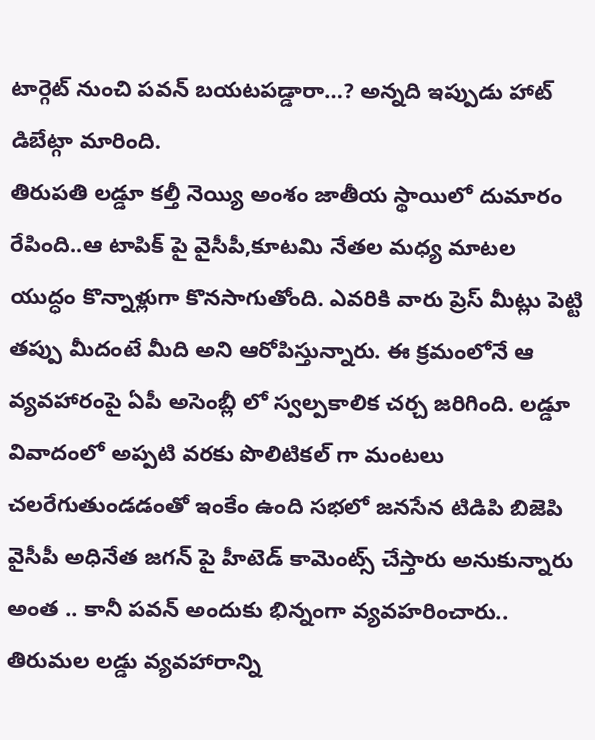టార్గెట్ నుంచి పవన్ బయటపడ్డారా…? అన్నది ఇప్పుడు హాట్ డిబేట్గా మారింది.
తిరుపతి లడ్డూ కల్తీ నెయ్యి అంశం జాతీయ స్థాయిలో దుమారం రేపింది..ఆ టాపిక్ పై వైసీపీ,కూటమి నేతల మధ్య మాటల యుద్ధం కొన్నాళ్లుగా కొనసాగుతోంది. ఎవరికి వారు ప్రెస్ మీట్లు పెట్టి తప్పు మీదంటే మీది అని ఆరోపిస్తున్నారు. ఈ క్రమంలోనే ఆ వ్యవహారంపై ఏపీ అసెంబ్లీ లో స్వల్పకాలిక చర్చ జరిగింది. లడ్డూ వివాదంలో అప్పటి వరకు పొలిటికల్ గా మంటలు చలరేగుతుండడంతో ఇంకేం ఉంది సభలో జనసేన టిడిపి బిజెపి వైసీపీ అధినేత జగన్ పై హీటెడ్ కామెంట్స్ చేస్తారు అనుకున్నారు అంత .. కానీ పవన్ అందుకు భిన్నంగా వ్యవహరించారు..
తిరుమల లడ్డు వ్యవహారాన్ని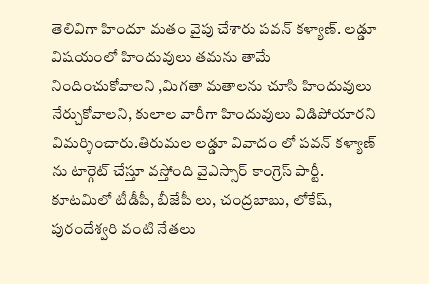తెలివిగా హిందూ మతం వైపు చేశారు పవన్ కళ్యాణ్. లడ్డూ విషయంలో హిందువులు తమను తామే నిందించుకోవాలని ,మిగతా మతాలను చూసి హిందువులు నేర్చుకోవాలని, కులాల వారీగా హిందువులు విడిపోయారని విమర్శించారు.తిరుమల లడ్డూ వివాదం లో పవన్ కళ్యాణ్ ను టార్గెట్ చేస్తూ వస్తోంది వైఎస్సార్ కాంగ్రెస్ పార్టీ. కూటమిలో టీడీపీ, బీజేపీ లు, చంద్రబాబు, లోకేష్, పురందేశ్వరి వంటి నేతలు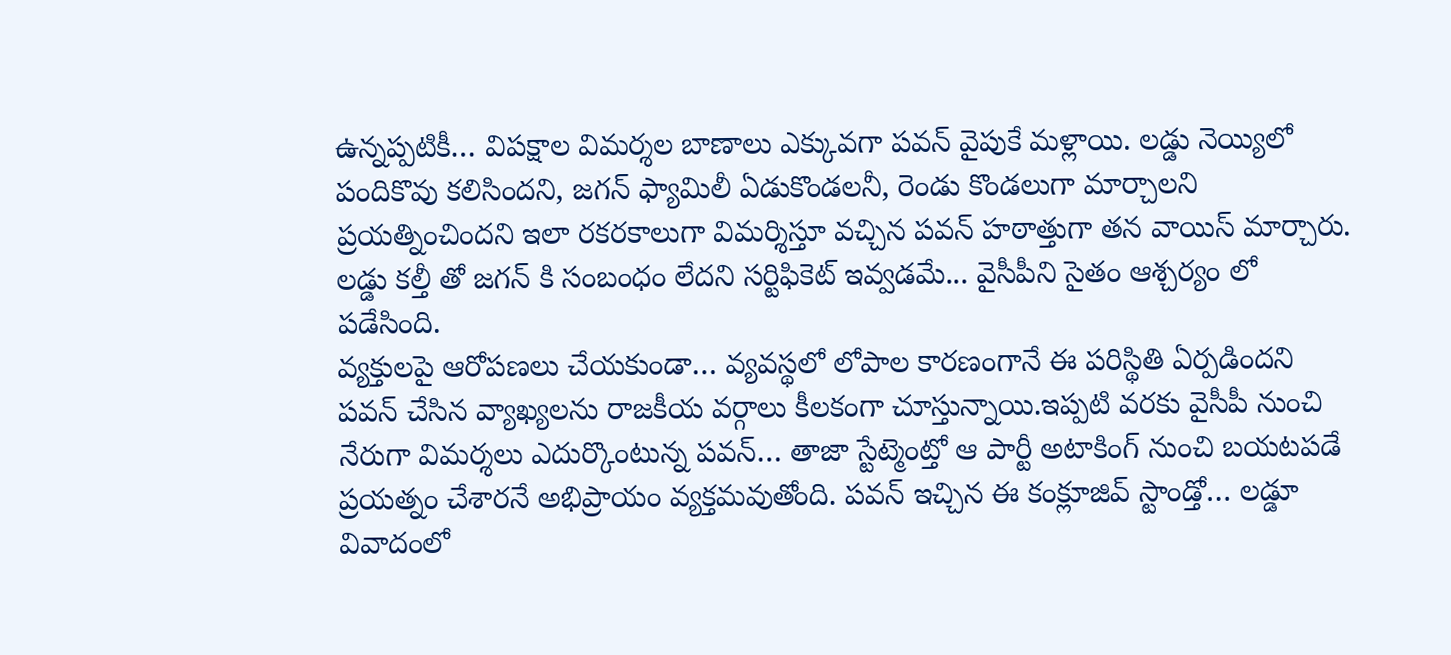ఉన్నప్పటికీ… విపక్షాల విమర్శల బాణాలు ఎక్కువగా పవన్ వైపుకే మళ్లాయి. లడ్డు నెయ్యిలో పందికొవు కలిసిందని, జగన్ ఫ్యామిలీ ఏడుకొండలనీ, రెండు కొండలుగా మార్చాలని ప్రయత్నించిందని ఇలా రకరకాలుగా విమర్శిస్తూ వచ్చిన పవన్ హఠాత్తుగా తన వాయిస్ మార్చారు. లడ్డు కల్తీ తో జగన్ కి సంబంధం లేదని సర్టిఫికెట్ ఇవ్వడమే... వైసీపీని సైతం ఆశ్చర్యం లో పడేసింది.
వ్యక్తులపై ఆరోపణలు చేయకుండా… వ్యవస్థలో లోపాల కారణంగానే ఈ పరిస్థితి ఏర్పడిందని పవన్ చేసిన వ్యాఖ్యలను రాజకీయ వర్గాలు కీలకంగా చూస్తున్నాయి.ఇప్పటి వరకు వైసీపీ నుంచి నేరుగా విమర్శలు ఎదుర్కొంటున్న పవన్… తాజా స్టేట్మెంట్తో ఆ పార్టీ అటాకింగ్ నుంచి బయటపడే ప్రయత్నం చేశారనే అభిప్రాయం వ్యక్తమవుతోంది. పవన్ ఇచ్చిన ఈ కంక్లూజివ్ స్టాండ్తో… లడ్డూ వివాదంలో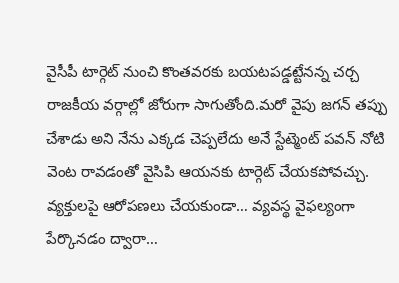వైసీపీ టార్గెట్ నుంచి కొంతవరకు బయటపడ్డట్టేనన్న చర్చ రాజకీయ వర్గాల్లో జోరుగా సాగుతోంది.మరో వైపు జగన్ తప్పు చేశాడు అని నేను ఎక్కడ చెప్పలేదు అనే స్టేట్మెంట్ పవన్ నోటి వెంట రావడంతో వైసిపి ఆయనకు టార్గెట్ చేయకపోవచ్చు. వ్యక్తులపై ఆరోపణలు చేయకుండా… వ్యవస్థ వైఫల్యంగా పేర్కొనడం ద్వారా…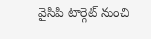వైసిపి టార్గెట్ నుంచి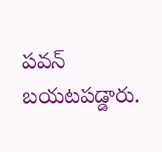పవన్ బయటపడ్డారు.